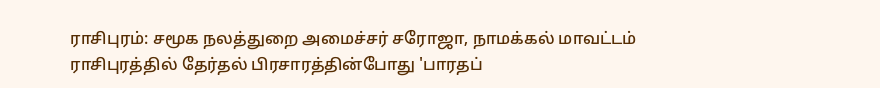ராசிபுரம்: சமூக நலத்துறை அமைச்சர் சரோஜா, நாமக்கல் மாவட்டம் ராசிபுரத்தில் தேர்தல் பிரசாரத்தின்போது 'பாரதப்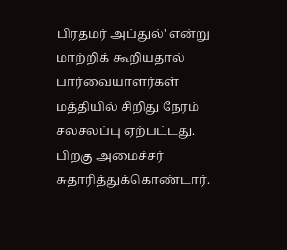பிரதமர் அப்துல்' என்று மாற்றிக் கூறியதால் பார்வையாளர்கள் மத்தியில் சிறிது நேரம் சலசலப்பு ஏற்பட்டது. பிறகு அமைச்சர் சுதாரித்துக்கொண்டார்.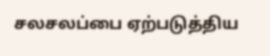சலசலப்பை ஏற்படுத்திய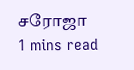சரோஜா
1 mins read